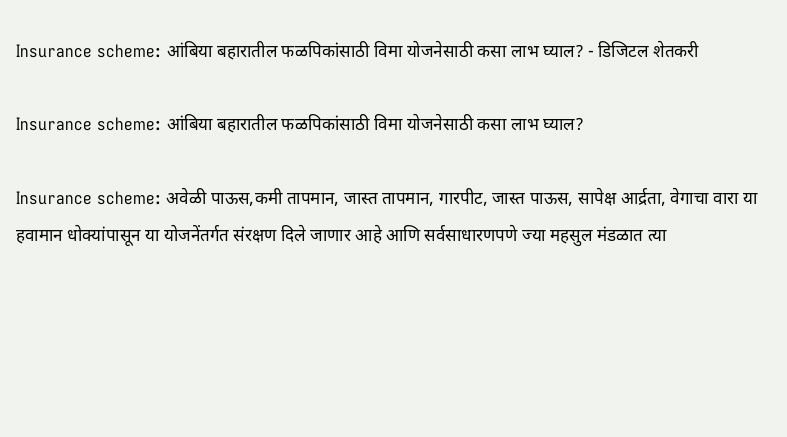Insurance scheme: आंबिया बहारातील फळपिकांसाठी विमा योजनेसाठी कसा लाभ घ्याल? - डिजिटल शेतकरी

Insurance scheme: आंबिया बहारातील फळपिकांसाठी विमा योजनेसाठी कसा लाभ घ्याल?

Insurance scheme: अवेळी पाऊस,कमी तापमान, जास्त तापमान, गारपीट, जास्त पाऊस, सापेक्ष आर्द्रता, वेगाचा वारा या हवामान धोक्यांपासून या योजनेंतर्गत संरक्षण दिले जाणार आहे आणि सर्वसाधारणपणे ज्या महसुल मंडळात त्या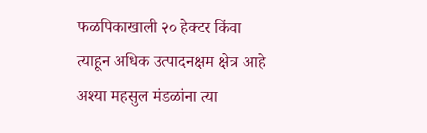फळपिकाखाली २० हेक्टर किंवा त्याहून अधिक उत्पादनक्षम क्षेत्र आहे अश्या महसुल मंडळांना त्या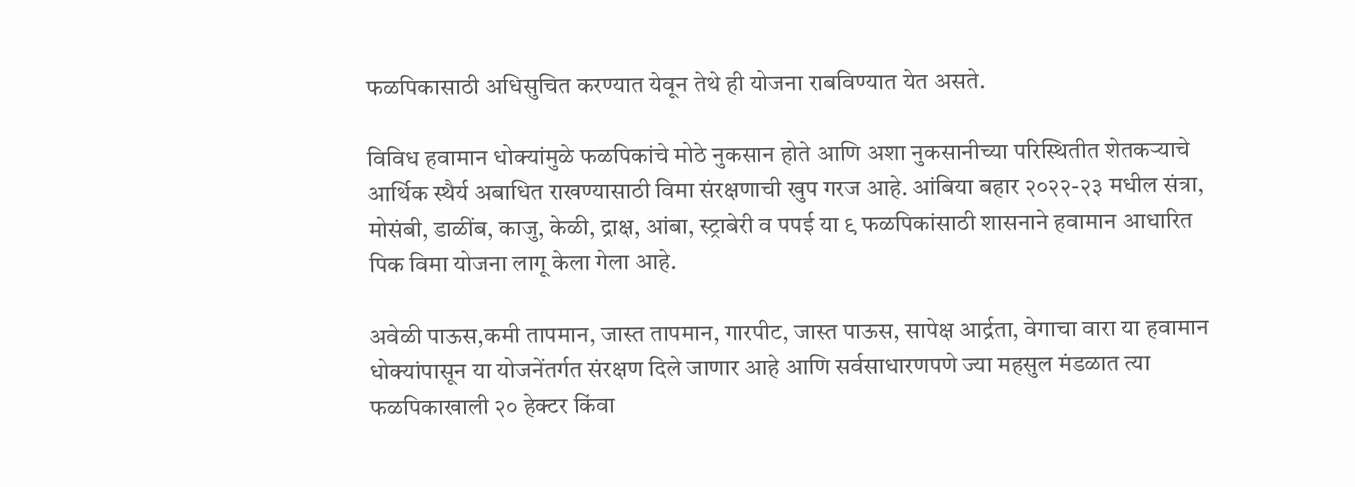फळपिकासाठी अधिसुचित करण्यात येवून तेथे ही योजना राबविण्यात येत असते.

विविध हवामान धोक्यांमुळे फळपिकांचे मोठे नुकसान होते आणि अशा नुकसानीच्या परिस्थितीत शेतकऱ्याचे आर्थिक स्थैर्य अबाधित राखण्यासाठी विमा संरक्षणाची खुप गरज आहे. आंबिया बहार २०२२-२३ मधील संत्रा, मोसंबी, डाळींब, काजु, केळी, द्राक्ष, आंबा, स्ट्राबेरी व पपई या ९ फळपिकांसाठी शासनाने हवामान आधारित पिक विमा योजना लागू केला गेला आहे.

अवेळी पाऊस,कमी तापमान, जास्त तापमान, गारपीट, जास्त पाऊस, सापेक्ष आर्द्रता, वेगाचा वारा या हवामान धोक्यांपासून या योजनेंतर्गत संरक्षण दिले जाणार आहे आणि सर्वसाधारणपणे ज्या महसुल मंडळात त्या फळपिकाखाली २० हेक्टर किंवा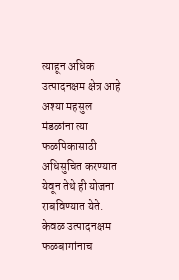त्याहून अधिक उत्पादनक्षम क्षेत्र आहे अश्या महसुल मंडळांना त्या फळपिकासाठी अधिसुचित करण्यात येवून तेथे ही योजना राबविण्यात येते. केवळ उत्पादनक्षम फळबागांनाच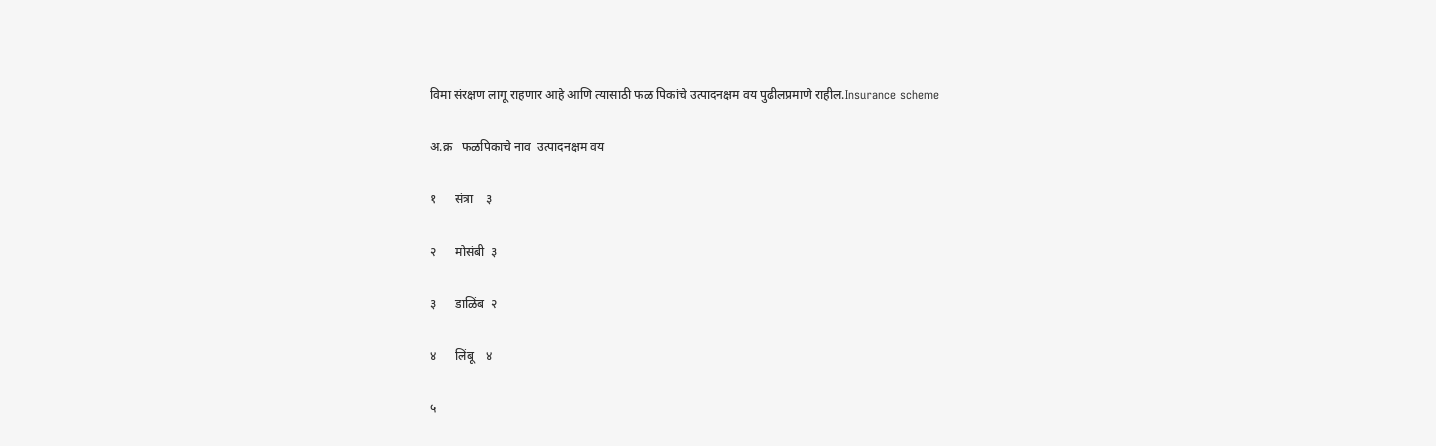विमा संरक्षण लागू राहणार आहे आणि त्यासाठी फळ पिकांचे उत्पादनक्षम वय पुढीलप्रमाणे राहील.Insurance scheme

अ.क्र   फळपिकाचे नाव  उत्पादनक्षम वय

१      संत्रा    ३

२      मोसंबी  ३

३      डाळिंब  २

४      लिंबू    ४

५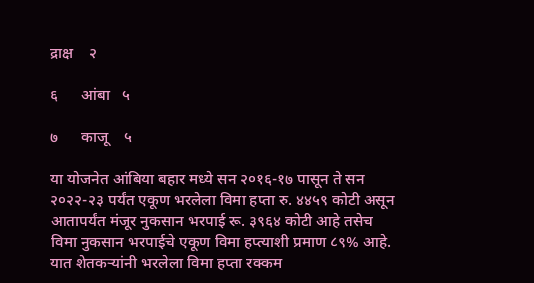द्राक्ष    २

६      आंबा   ५

७      काजू    ५

या योजनेत आंबिया बहार मध्ये सन २०१६-१७ पासून ते सन २०२२-२३ पर्यंत एकूण भरलेला विमा हप्ता रु. ४४५९ कोटी असून आतापर्यंत मंजूर नुकसान भरपाई रू. ३९६४ कोटी आहे तसेच विमा नुकसान भरपाईचे एकूण विमा हप्त्याशी प्रमाण ८९% आहे. यात शेतकऱ्यांनी भरलेला विमा हप्ता रक्कम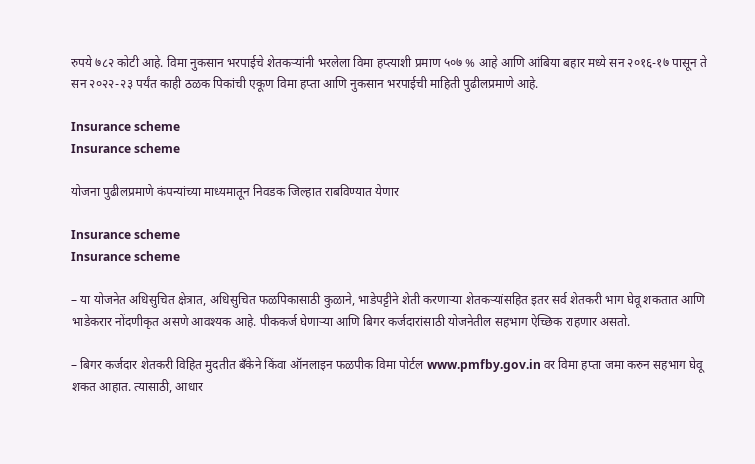रुपये ७८२ कोटी आहे. विमा नुकसान भरपाईचे शेतकऱ्यांनी भरलेला विमा हप्त्याशी प्रमाण ५०७ % आहे आणि आंबिया बहार मध्ये सन २०१६-१७ पासून ते सन २०२२-२३ पर्यंत काही ठळक पिकांची एकूण विमा हप्ता आणि नुकसान भरपाईची माहिती पुढीलप्रमाणे आहे.

Insurance scheme
Insurance scheme

योजना पुढीलप्रमाणे कंपन्यांच्या माध्यमातून निवडक जिल्हात राबविण्यात येणार

Insurance scheme
Insurance scheme

– या योजनेत अधिसुचित क्षेत्रात, अधिसुचित फळपिकासाठी कुळाने, भाडेपट्टीने शेती करणाऱ्या शेतकऱ्यांसहित इतर सर्व शेतकरी भाग घेवू शकतात आणि भाडेकरार नोंदणीकृत असणे आवश्यक आहे. पीककर्ज घेणाऱ्या आणि बिगर कर्जदारांसाठी योजनेतील सहभाग ऐच्छिक राहणार असतो.

– बिगर कर्जदार शेतकरी विहित मुदतीत बँकेने किंवा ऑनलाइन फळपीक विमा पोर्टल www.pmfby.gov.in वर विमा हप्ता जमा करुन सहभाग घेवू शकत आहात. त्यासाठी, आधार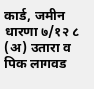कार्ड, जमीन धारणा ७/१२ ८ (अ) उतारा व पिक लागवड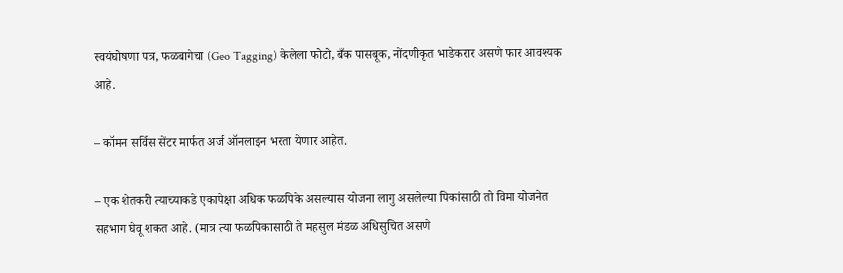स्वयंघोषणा पत्र, फळबागेचा (Geo Tagging) केलेला फोटो, बँक पासबूक, नोंदणीकृत भाडेकरार असणे फार आवश्यक आहे.

– कॉमन सर्विस सेंटर मार्फत अर्ज ऑनलाइन भरता येणार आहेत.

– एक शेतकरी त्याच्याकडे एकापेक्षा अधिक फळपिके असल्यास योजना लागु असलेल्या पिकांसाठी तो विमा योजनेत सहभाग घेवू शकत आहे. (मात्र त्या फळपिकासाठी ते महसुल मंडळ अधिसुचित असणे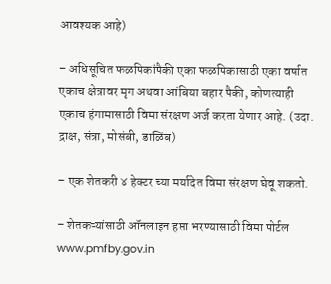आवश्यक आहे)

– अधिसूचित फळपिकांपैकी एका फळपिकासाठी एका वर्षात एकाच क्षेत्रावर मृग अथवा आंबिया बहार पैकी, कोणत्याही एकाच हंगामासाठी विमा संरक्षण अर्ज करता येणार आहे. (उदा. द्राक्ष, संत्रा, मोसंबी, डाळिंब)

– एक शेतकरी ४ हेक्टर च्या मर्यादेत विमा संरक्षण घेवू शकतो.

– शेतकऱ्यांसाठी ऑनलाइन हप्ता भरण्यासाठी विमा पोर्टल www.pmfby.gov.in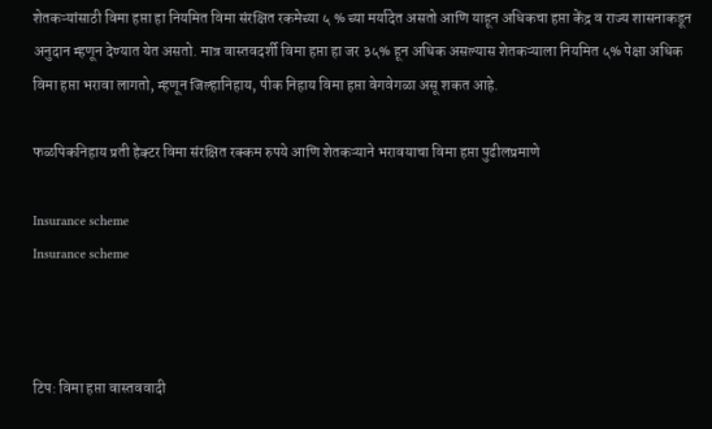शेतकऱ्यांसाठी विमा हप्ता हा नियमित विमा संरक्षित रकमेच्या ५ % च्या मर्यादेत असतो आणि याहून अधिकचा हप्ता केंद्र व राज्य शासनाकडून अनुदान म्हणून देण्यात येत असतो. मात्र वास्तवदर्शी विमा हप्ता हा जर ३५% हून अधिक असल्यास शेतकऱ्याला नियमित ५% पेक्षा अधिक विमा हप्ता भरावा लागतो, म्हणून जिल्हानिहाय, पीक निहाय विमा हप्ता वेगवेगळा असू शकत आहे.

फळपिकनिहाय प्रती हेक्टर विमा संरक्षित रक्कम रुपये आणि शेतकऱ्याने भरावयाचा विमा हप्ता पुढीलप्रमाणे

Insurance scheme
Insurance scheme



टिप: विमा हप्ता वास्तववादी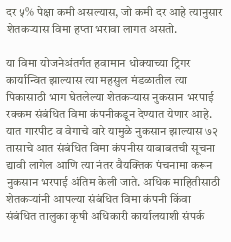दर ५% पेक्षा कमी असल्यास, जो कमी दर आहे त्यानुसार शेतकऱ्यास विमा हप्ता भरावा लागत असतो.

या विमा योजनेअंतर्गत हवामान धोक्याच्या ट्रिगर कार्यान्वित झाल्यास त्या महसुल मंडळातील त्या पिकासाठी भाग घेतलेल्या शेतकऱ्यास नुकसान भरपाई रक्कम संबंधित विमा कंपनीकडून देण्यात येणार आहे. यात गारपीट व वेगाचे वारे यामुळे नुकसान झाल्यास ७२ तासाचे आत संबंधित विमा कंपनीस याबाबतची सूचना द्यावी लागेल आणि त्या नंतर वैयक्तिक पंचनामा करून नुकसान भरपाई अंतिम केली जाते. अधिक माहितीसाठी शेतकऱ्यांनी आपल्या संबंधित विमा कंपनी किंवा संबंधित तालुका कृषी अधिकारी कार्यालयाशी संपर्क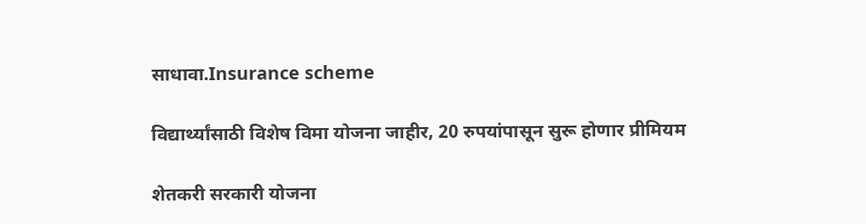साधावा.Insurance scheme

विद्यार्थ्यांसाठी विशेष विमा योजना जाहीर, 20 रुपयांपासून सुरू होणार प्रीमियम

शेतकरी सरकारी योजना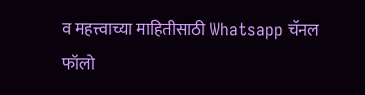व महत्त्वाच्या माहितीसाठी Whatsapp चॅनल फॉलो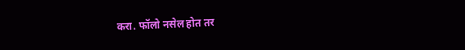करा. फॉलो नसेल होत तर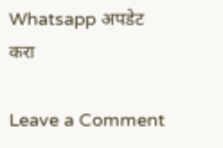Whatsapp अपडेट करा

Leave a Comment